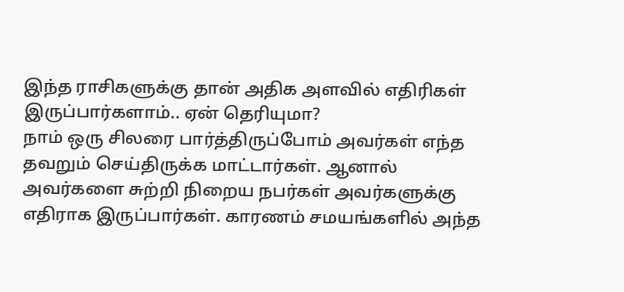இந்த ராசிகளுக்கு தான் அதிக அளவில் எதிரிகள் இருப்பார்களாம்.. ஏன் தெரியுமா?
நாம் ஒரு சிலரை பார்த்திருப்போம் அவர்கள் எந்த தவறும் செய்திருக்க மாட்டார்கள். ஆனால் அவர்களை சுற்றி நிறைய நபர்கள் அவர்களுக்கு எதிராக இருப்பார்கள். காரணம் சமயங்களில் அந்த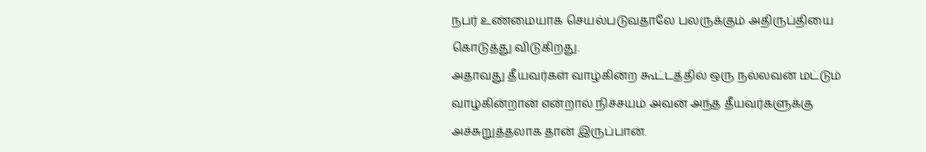நபர் உண்மையாக செயல்படுவதாலே பலருக்கும் அதிருப்தியை கொடுத்து விடுகிறது.
அதாவது தீயவர்கள் வாழ்கின்ற கூட்டத்தில் ஒரு நல்லவன் மட்டும் வாழ்கின்றான் என்றால் நிச்சயம் அவன் அந்த தீயவர்களுக்கு அச்சுறுத்தலாக தான் இருப்பான்.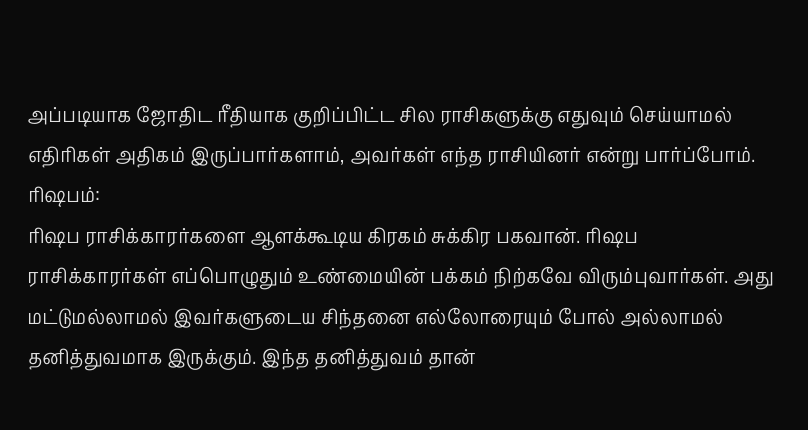அப்படியாக ஜோதிட ரீதியாக குறிப்பிட்ட சில ராசிகளுக்கு எதுவும் செய்யாமல் எதிரிகள் அதிகம் இருப்பார்களாம், அவர்கள் எந்த ராசியினர் என்று பார்ப்போம்.
ரிஷபம்:
ரிஷப ராசிக்காரர்களை ஆளக்கூடிய கிரகம் சுக்கிர பகவான். ரிஷப ராசிக்காரர்கள் எப்பொழுதும் உண்மையின் பக்கம் நிற்கவே விரும்புவார்கள். அது மட்டுமல்லாமல் இவர்களுடைய சிந்தனை எல்லோரையும் போல் அல்லாமல் தனித்துவமாக இருக்கும். இந்த தனித்துவம் தான்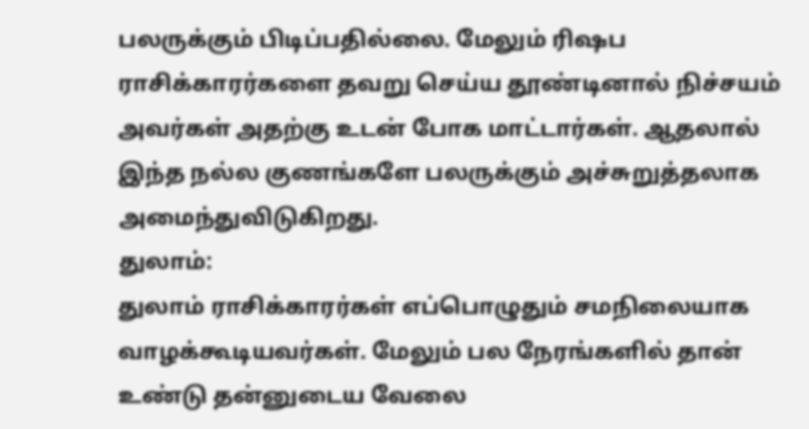பலருக்கும் பிடிப்பதில்லை. மேலும் ரிஷப ராசிக்காரர்களை தவறு செய்ய தூண்டினால் நிச்சயம் அவர்கள் அதற்கு உடன் போக மாட்டார்கள். ஆதலால் இந்த நல்ல குணங்களே பலருக்கும் அச்சுறுத்தலாக அமைந்துவிடுகிறது.
துலாம்:
துலாம் ராசிக்காரர்கள் எப்பொழுதும் சமநிலையாக வாழக்கூடியவர்கள். மேலும் பல நேரங்களில் தான் உண்டு தன்னுடைய வேலை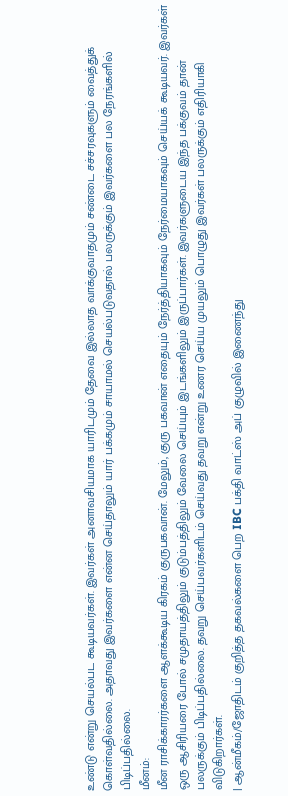உண்டு என்று செயல்பட கூடியவர்கள். இவர்கள் அனாவசியமாக யாரிடமும் தேவை இல்லாத வாக்குவாதமும் சண்டை சச்சரவுகளும் வைத்துக் கொள்வதில்லை. அதாவது இவர்களை என்ன செய்தாலும் யார் பக்கமும் சாயாமல் செயல்படுவதால் பலருக்கும் இவர்களை பல நேரங்களில் பிடிப்பதில்லை.
மீனம்:
மீன ராசிக்காரர்களை ஆளக்கூடிய கிரகம் குருபகவான். மேலும், குரு பகவான் எதையும் நேர்த்தியாகவும் நேர்மையாகவும் செய்யக் கூடியவர். இவர்கள் ஒரு ஆசிரியரை போல் சமுதாயத்திலும் குடும்பத்திலும் வேலை செய்யும் இடங்களிலும் இருப்பார்கள். இவர்களுடைய இந்த பக்குவம் தான் பலருக்கும் பிடிப்பதில்லை. தவறு செய்பவர்களிடம் செய்வது தவறு என்று உணர செய்ய முயலும் பொழுது இவர்கள் பலருக்கும் எதிரியாகி விடுகிறார்கள்.
| ஆன்மீகம்/ஜோதிடம் குறித்த தகவல்களை பெற IBC பக்தி வாட்ஸ் அப் குழுவில் இணைந்து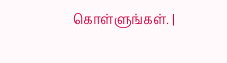கொள்ளுங்கள். |